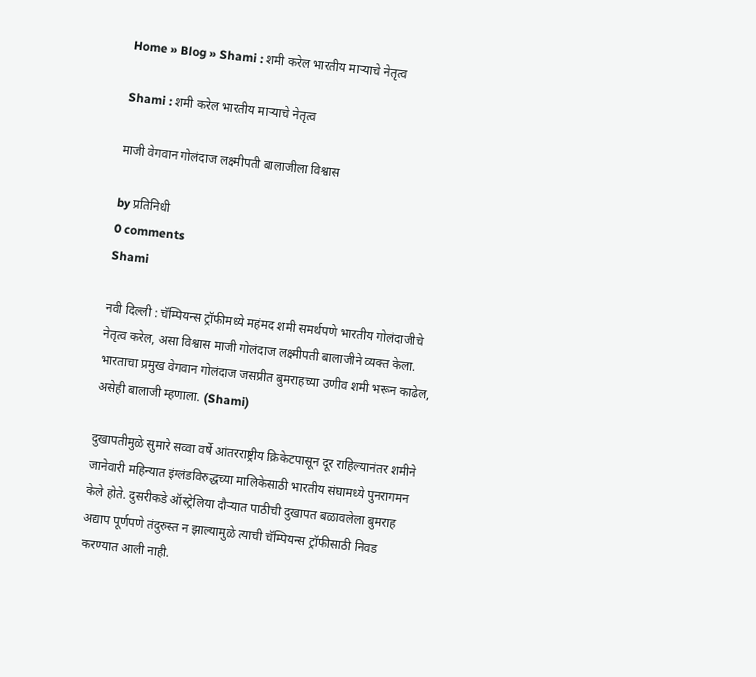Home » Blog » Shami : शमी करेल भारतीय माऱ्याचे नेतृत्व

Shami : शमी करेल भारतीय माऱ्याचे नेतृत्व

माजी वेगवान गोलंदाज लक्ष्मीपती बालाजीला विश्वास

by प्रतिनिधी
0 comments
Shami

नवी दिल्ली : चॅम्पियन्स ट्रॉफीमध्ये महंमद शमी समर्थपणे भारतीय गोलंदाजीचे नेतृत्व करेल, असा विश्वास माजी गोलंदाज लक्ष्मीपती बालाजीने व्यक्त केला. भारताचा प्रमुख वेगवान गोलंदाज जसप्रीत बुमराहच्या उणीव शमी भरून काढेल, असेही बालाजी म्हणाला. (Shami)

दुखापतीमुळे सुमारे सव्वा वर्षे आंतरराष्ट्रीय क्रिकेटपासून दूर राहिल्यानंतर शमीने जानेवारी महिन्यात इंग्लंडविरुद्धच्या मालिकेसाठी भारतीय संघामध्ये पुनरागमन केले होते. दुसरीकडे ऑस्ट्रेलिया दौऱ्यात पाठीची दुखापत बळावलेला बुमराह अद्याप पूर्णपणे तंदुरुस्त न झाल्यामुळे त्याची चॅम्पियन्स ट्रॉफीसाठी निवड करण्यात आली नाही.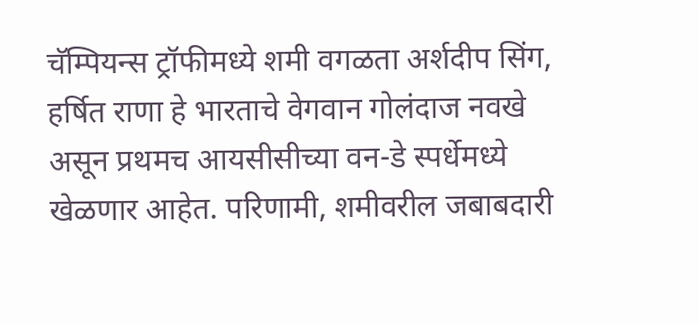चॅम्पियन्स ट्रॉफीमध्ये शमी वगळता अर्शदीप सिंग, हर्षित राणा हे भारताचे वेगवान गोलंदाज नवखे असून प्रथमच आयसीसीच्या वन-डे स्पर्धेमध्ये खेळणार आहेत. परिणामी, शमीवरील जबाबदारी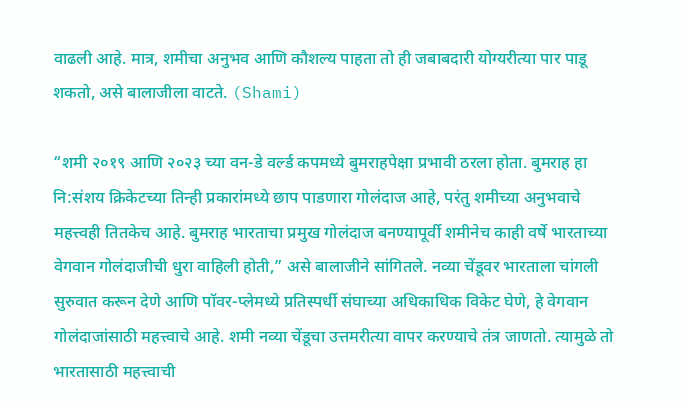वाढली आहे. मात्र, शमीचा अनुभव आणि कौशल्य पाहता तो ही जबाबदारी योग्यरीत्या पार पाडू शकतो, असे बालाजीला वाटते. (Shami)

“शमी २०१९ आणि २०२३ च्या वन-डे वर्ल्ड कपमध्ये बुमराहपेक्षा प्रभावी ठरला होता. बुमराह हा नि:संशय क्रिकेटच्या तिन्ही प्रकारांमध्ये छाप पाडणारा गोलंदाज आहे, परंतु शमीच्या अनुभवाचे महत्त्वही तितकेच आहे. बुमराह भारताचा प्रमुख गोलंदाज बनण्यापूर्वी शमीनेच काही वर्षे भारताच्या वेगवान गोलंदाजीची धुरा वाहिली होती,” असे बालाजीने सांगितले. नव्या चेंडूवर भारताला चांगली सुरुवात करून देणे आणि पॉवर-प्लेमध्ये प्रतिस्पर्धी संघाच्या अधिकाधिक विकेट घेणे, हे वेगवान गोलंदाजांसाठी महत्त्वाचे आहे. शमी नव्या चेंडूचा उत्तमरीत्या वापर करण्याचे तंत्र जाणतो. त्यामुळे तो भारतासाठी महत्त्वाची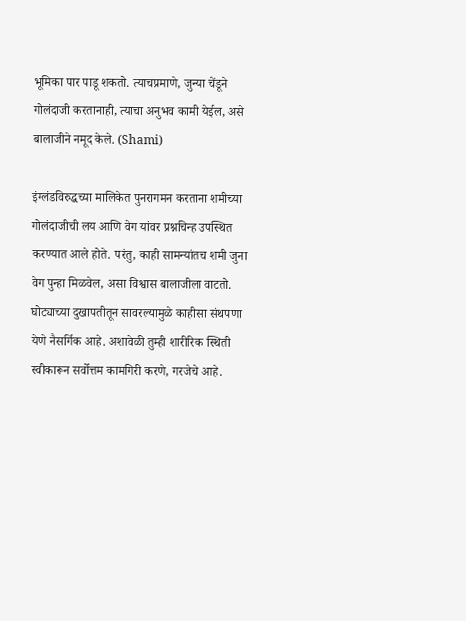भूमिका पार पाडू शकतो. त्याचप्रमाणे, जुन्या चेंडूने गोलंदाजी करतानाही, त्याचा अनुभव कामी येईल, असे बालाजीने नमूद केले. (Shami)

इंग्लंडविरुद्धच्या मालिकेत पुनरागमन करताना शमीच्या गोलंदाजीची लय आणि वेग यांवर प्रश्नचिन्ह उपस्थित करण्यात आले होते. परंतु, काही सामन्यांतच शमी जुना वेग पुन्हा मिळवेल, असा विश्वास बालाजीला वाटतो. घोट्याच्या दुखापतीतून सावरल्यामुळे काहीसा संथपणा येणे नैसर्गिक आहे. अशावेळी तुम्ही शारीरिक स्थिती स्वीकारून सर्वोत्तम कामगिरी करणे, गरजेचे आहे.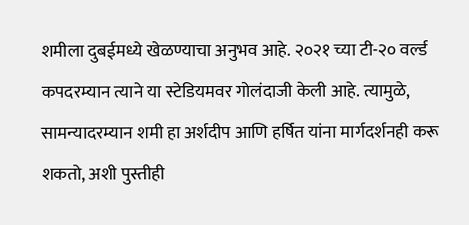शमीला दुबईमध्ये खेळण्याचा अनुभव आहे. २०२१ च्या टी-२० वर्ल्ड कपदरम्यान त्याने या स्टेडियमवर गोलंदाजी केली आहे. त्यामुळे, सामन्यादरम्यान शमी हा अर्शदीप आणि हर्षित यांना मार्गदर्शनही करू शकतो, अशी पुस्तीही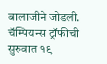बालाजीने जोडली. चॅम्पियन्स ट्रॉफीची सुरुवात १९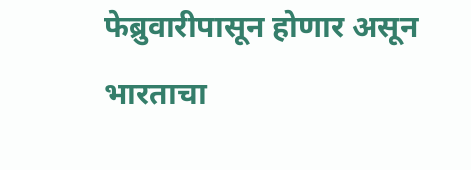फेब्रुवारीपासून होणार असून भारताचा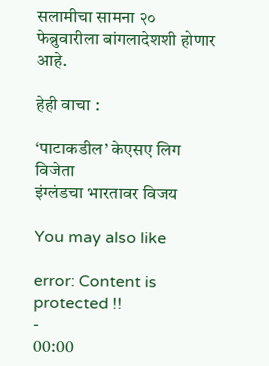सलामीचा सामना २० फेब्रुवारीला बांगलादेशशी होणार आहे.

हेही वाचा :

‘पाटाकडील’ केएसए लिग विजेता
इंग्लंडचा भारतावर विजय

You may also like

error: Content is protected !!
-
00:00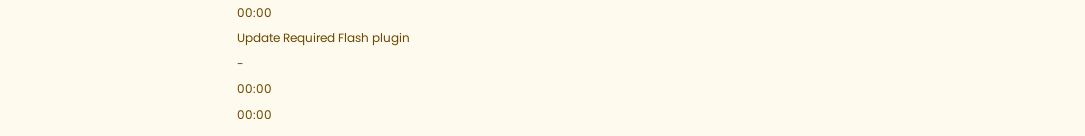00:00
Update Required Flash plugin
-
00:00
00:00